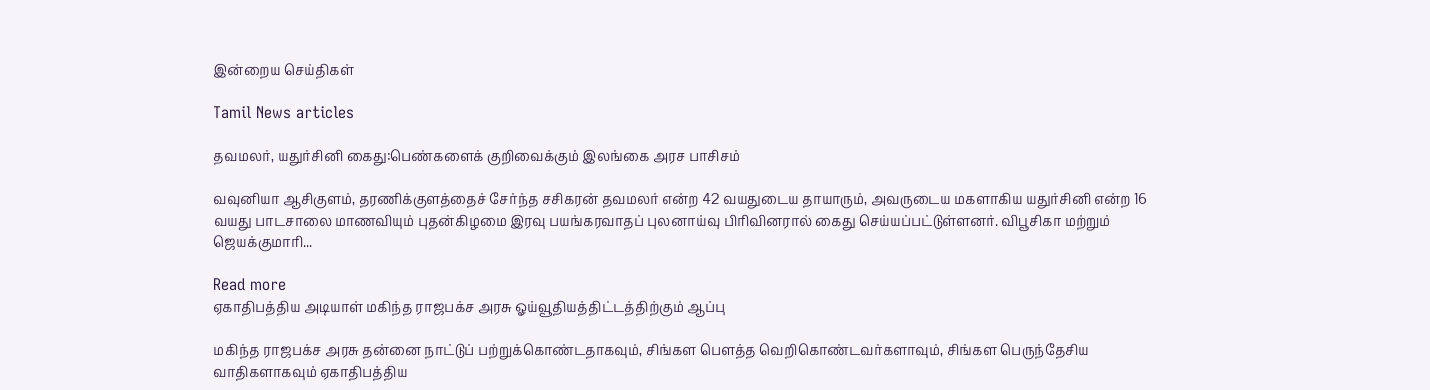இன்றைய செய்திகள்

Tamil News articles

தவமலர், யதுர்சினி கைது:பெண்களைக் குறிவைக்கும் இலங்கை அரச பாசிசம்

வவுனியா ஆசிகுளம், தரணிக்குளத்தைச் சேர்ந்த சசிகரன் தவமலர் என்ற 42 வயதுடைய தாயாரும், அவருடைய மகளாகிய யதுர்சினி என்ற 16 வயது பாடசாலை மாணவியும் புதன்கிழமை இரவு பயங்கரவாதப் புலனாய்வு பிரிவினரால் கைது செய்யப்பட்டுள்ளனர். விபூசிகா மற்றும் ஜெயக்குமாரி...

Read more
ஏகாதிபத்திய அடியாள் மகிந்த ராஜபக்ச அரசு ஓய்வூதியத்திட்டத்திற்கும் ஆப்பு

மகிந்த ராஜபக்ச அரசு தன்னை நாட்டுப் பற்றுக்கொண்டதாகவும், சிங்கள பௌத்த வெறிகொண்டவர்களாவும், சிங்கள பெருந்தேசிய வாதிகளாகவும் ஏகாதிபத்திய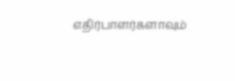எதிர்பாளர்களாவும்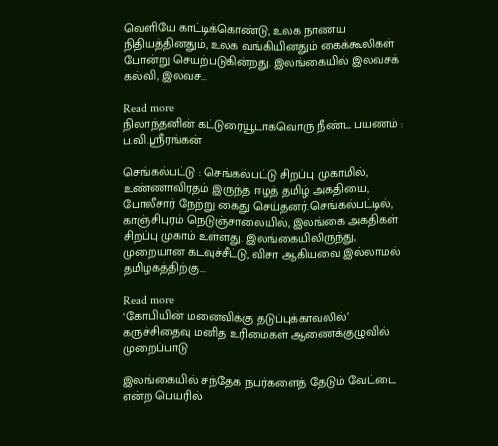வெளியே காட்டிக்கொண்டு, உலக நாணய நிதியத்தினதும், உலக வங்கியினதும் கைக்கூலிகள் போன்று செயற்படுகின்றது. இலங்கையில் இலவசக் கல்வி, இலவச...

Read more
நிலாந்தனின் கட்டுரையூடாகவொரு நீண்ட பயணம் : ப.வி.ஸ்ரீரங்கன்

செங்கல்பட்டு : செங்கல்பட்டு சிறப்பு முகாமில், உண்ணாவிரதம் இருந்த ஈழத் தமிழ் அகதியை, போலீசார் நேற்று கைது செய்தனர்.செங்கல்பட்டில், காஞ்சிபுரம் நெடுஞ்சாலையில், இலங்கை அகதிகள் சிறப்பு முகாம் உள்ளது. இலங்கையிலிருந்து, முறையான கடவுச்சீட்டு, விசா ஆகியவை இல்லாமல் தமிழகத்திற்கு...

Read more
‘கோபியின் மனைவிக்கு தடுப்புக்காவலில்’ கருச்சிதைவு மனித உரிமைகள் ஆணைக்குழுவில் முறைப்பாடு

இலங்கையில் சந்தேக நபர்களைத் தேடும் வேட்டை என்ற பெயரில்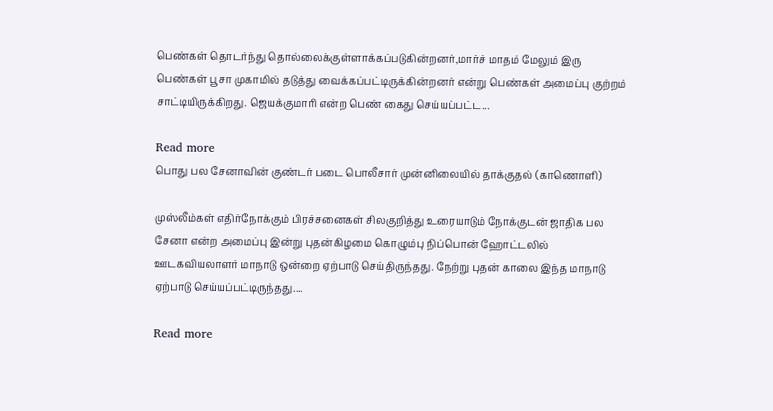பெண்கள் தொடர்ந்து தொல்லைக்குள்ளாக்கப்படுகின்றனர்,மார்ச் மாதம் மேலும் இரு பெண்கள் பூசா முகாமில் தடுத்து வைக்கப்பட்டிருக்கின்றனர் என்று பெண்கள் அமைப்பு குற்றம் சாட்டியிருக்கிறது. ஜெயக்குமாரி என்ற பெண் கைது செய்யப்பட்ட...

Read more
பொது பல சேனாவின் குண்டர் படை பொலீசார் முன்னிலையில் தாக்குதல் (காணொளி)

முஸ்லீம்கள் எதிர்நோக்கும் பிரச்சனைகள் சிலகுறித்து உரையாடும் நோக்குடன் ஜாதிக பல சேனா என்ற அமைப்பு இன்று புதன்கிழமை கொழும்பு நிப்பொன் ஹோட்டலில் ஊடகவியலாளர் மாநாடு ஒன்றை ஏற்பாடு செய்திருந்தது. நேற்று புதன் காலை இந்த மாநாடு ஏற்பாடு செய்யப்பட்டிருந்தது....

Read more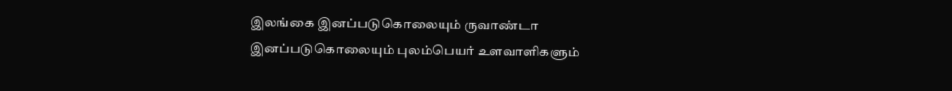இலங்கை இனப்படுகொலையும் ருவாண்டா இனப்படுகொலையும் புலம்பெயர் உளவாளிகளும்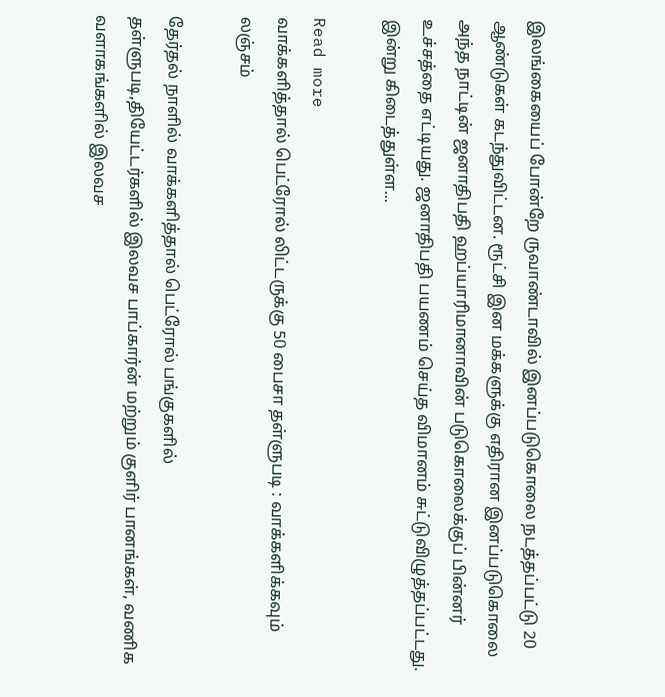இலங்கையைப் போன்றே ருவாண்டாவில் இனப்படுகொலை நடத்தப்பட்டு 20 ஆண்டுகள் கடந்துவிட்டன. ரூட்சி இன மக்களுக்கு எதிரான இனப்படுகொலை அந்த நாட்டின் ஜனாதிபதி ஹப்யாரிமானாவின் படுகொலைக்குப் பின்னர் உச்சத்தை எட்டியது. ஜனாதிபதி பயணம் செய்த விமானம் சுட்டுவிழுத்தப்பட்டது. இன்று கிடைத்துள்ள...

Read more
வாக்களித்தால் பெட்ரோல் லிட்டருக்கு 50 பைசா தள்ளுபடி : வாக்களிக்கவும் லஞ்சம்

தேர்தல் நாளில் வாக்களித்தால் பெட்ரோல் பங்குகளில் தள்ளுபடி,தியேட்டர்களில் இலவச பாப்கார்ன் மற்றும் குளிர் பானங்கள், வணிக வளாகங்களில் இலவச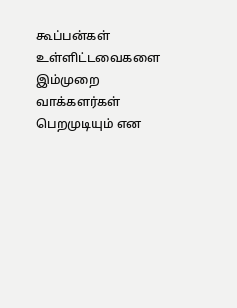கூப்பன்கள் உள்ளிட்டவைகளை இம்முறை வாக்களர்கள் பெறமுடியும் என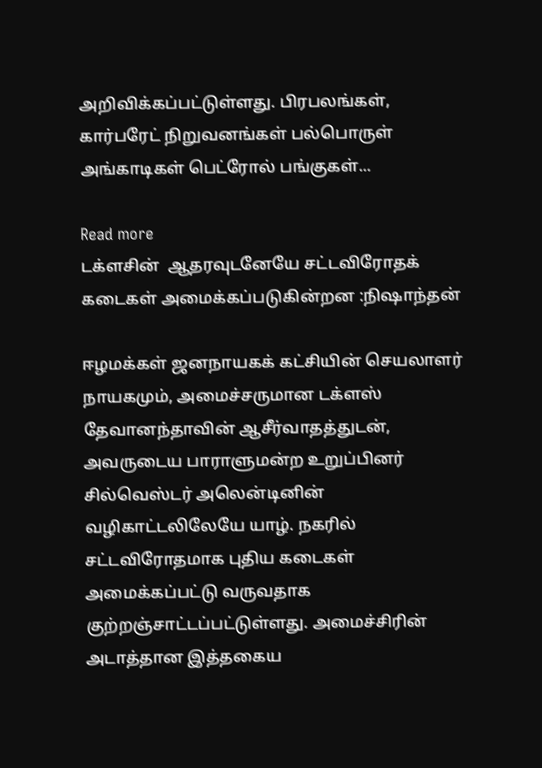அறிவிக்கப்பட்டுள்ளது. பிரபலங்கள், கார்பரேட் நிறுவனங்கள் பல்பொருள் அங்காடிகள் பெட்ரோல் பங்குகள்...

Read more
டக்ளசின்  ஆதரவுடனேயே சட்டவிரோதக் கடைகள் அமைக்கப்படுகின்றன :நிஷாந்தன்

ஈழமக்கள் ஜனநாயகக் கட்சியின் செயலாளர் நாயகமும், அமைச்சருமான டக்ளஸ் தேவானந்தாவின் ஆசீர்வாதத்துடன், அவருடைய பாராளுமன்ற உறுப்பினர் சில்வெஸ்டர் அலென்டினின் வழிகாட்டலிலேயே யாழ். நகரில் சட்டவிரோதமாக புதிய கடைகள் அமைக்கப்பட்டு வருவதாக குற்றஞ்சாட்டப்பட்டுள்ளது. அமைச்சிரின் அடாத்தான இத்தகைய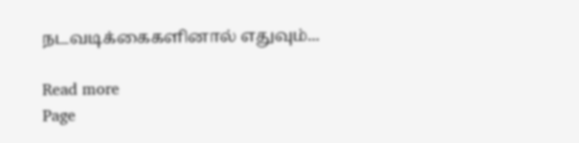நடவடிக்கைகளினால் எதுவும்...

Read more
Page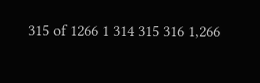315 of 1266 1 314 315 316 1,266